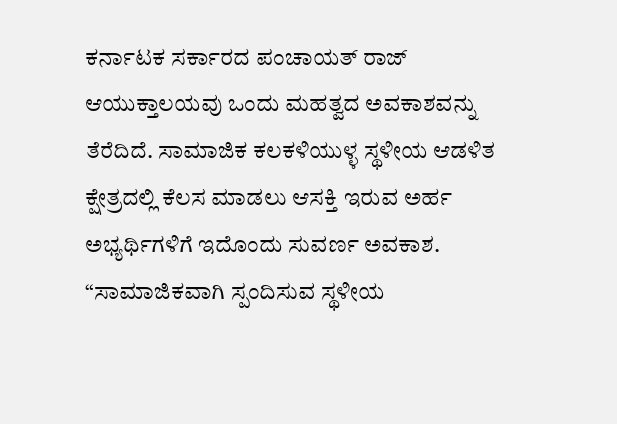ಕರ್ನಾಟಕ ಸರ್ಕಾರದ ಪಂಚಾಯತ್ ರಾಜ್ ಆಯುಕ್ತಾಲಯವು ಒಂದು ಮಹತ್ವದ ಅವಕಾಶವನ್ನು ತೆರೆದಿದೆ. ಸಾಮಾಜಿಕ ಕಲಕಳಿಯುಳ್ಳ ಸ್ಥಳೀಯ ಆಡಳಿತ ಕ್ಷೇತ್ರದಲ್ಲಿ ಕೆಲಸ ಮಾಡಲು ಆಸಕ್ತಿ ಇರುವ ಅರ್ಹ ಅಭ್ಯರ್ಥಿಗಳಿಗೆ ಇದೊಂದು ಸುವರ್ಣ ಅವಕಾಶ. “ಸಾಮಾಜಿಕವಾಗಿ ಸ್ಪಂದಿಸುವ ಸ್ಥಳೀಯ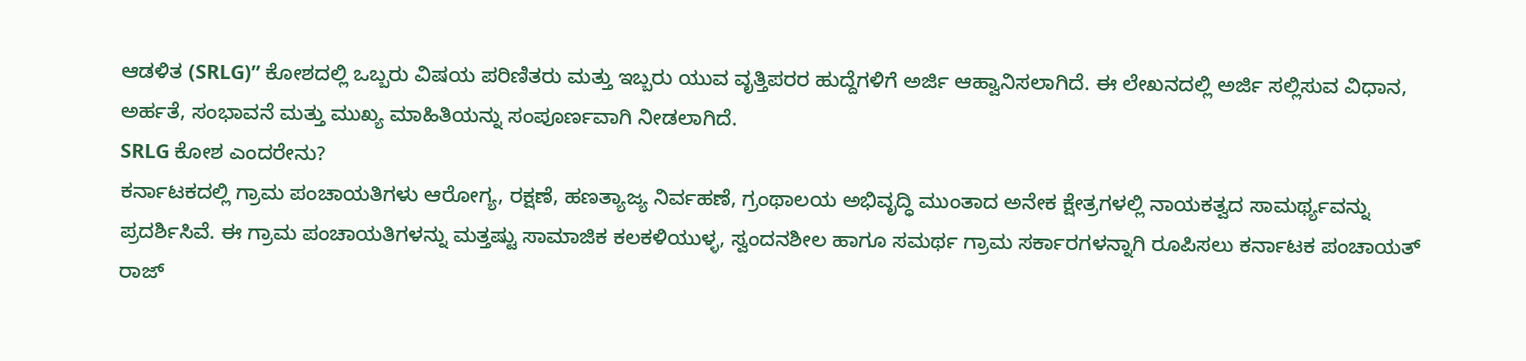ಆಡಳಿತ (SRLG)” ಕೋಶದಲ್ಲಿ ಒಬ್ಬರು ವಿಷಯ ಪರಿಣಿತರು ಮತ್ತು ಇಬ್ಬರು ಯುವ ವೃತ್ತಿಪರರ ಹುದ್ದೆಗಳಿಗೆ ಅರ್ಜಿ ಆಹ್ವಾನಿಸಲಾಗಿದೆ. ಈ ಲೇಖನದಲ್ಲಿ ಅರ್ಜಿ ಸಲ್ಲಿಸುವ ವಿಧಾನ, ಅರ್ಹತೆ, ಸಂಭಾವನೆ ಮತ್ತು ಮುಖ್ಯ ಮಾಹಿತಿಯನ್ನು ಸಂಪೂರ್ಣವಾಗಿ ನೀಡಲಾಗಿದೆ.
SRLG ಕೋಶ ಎಂದರೇನು?
ಕರ್ನಾಟಕದಲ್ಲಿ ಗ್ರಾಮ ಪಂಚಾಯತಿಗಳು ಆರೋಗ್ಯ, ರಕ್ಷಣೆ, ಹಣತ್ಯಾಜ್ಯ ನಿರ್ವಹಣೆ, ಗ್ರಂಥಾಲಯ ಅಭಿವೃದ್ಧಿ ಮುಂತಾದ ಅನೇಕ ಕ್ಷೇತ್ರಗಳಲ್ಲಿ ನಾಯಕತ್ವದ ಸಾಮರ್ಥ್ಯವನ್ನು ಪ್ರದರ್ಶಿಸಿವೆ. ಈ ಗ್ರಾಮ ಪಂಚಾಯತಿಗಳನ್ನು ಮತ್ತಷ್ಟು ಸಾಮಾಜಿಕ ಕಲಕಳಿಯುಳ್ಳ, ಸ್ವಂದನಶೀಲ ಹಾಗೂ ಸಮರ್ಥ ಗ್ರಾಮ ಸರ್ಕಾರಗಳನ್ನಾಗಿ ರೂಪಿಸಲು ಕರ್ನಾಟಕ ಪಂಚಾಯತ್ ರಾಜ್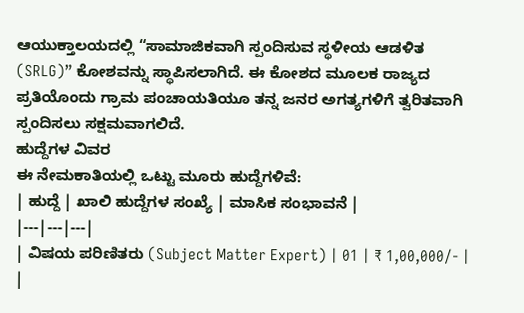ಆಯುಕ್ತಾಲಯದಲ್ಲಿ “ಸಾಮಾಜಿಕವಾಗಿ ಸ್ಪಂದಿಸುವ ಸ್ಥಳೀಯ ಆಡಳಿತ (SRLG)” ಕೋಶವನ್ನು ಸ್ಥಾಪಿಸಲಾಗಿದೆ. ಈ ಕೋಶದ ಮೂಲಕ ರಾಜ್ಯದ ಪ್ರತಿಯೊಂದು ಗ್ರಾಮ ಪಂಚಾಯತಿಯೂ ತನ್ನ ಜನರ ಅಗತ್ಯಗಳಿಗೆ ತ್ವರಿತವಾಗಿ ಸ್ಪಂದಿಸಲು ಸಕ್ಷಮವಾಗಲಿದೆ.
ಹುದ್ದೆಗಳ ವಿವರ
ಈ ನೇಮಕಾತಿಯಲ್ಲಿ ಒಟ್ಟು ಮೂರು ಹುದ್ದೆಗಳಿವೆ:
| ಹುದ್ದೆ | ಖಾಲಿ ಹುದ್ದೆಗಳ ಸಂಖ್ಯೆ | ಮಾಸಿಕ ಸಂಭಾವನೆ |
|---|---|---|
| ವಿಷಯ ಪರಿಣಿತರು (Subject Matter Expert) | 01 | ₹ 1,00,000/- |
|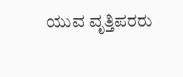ಯುವ ವೃತ್ತಿಪರರು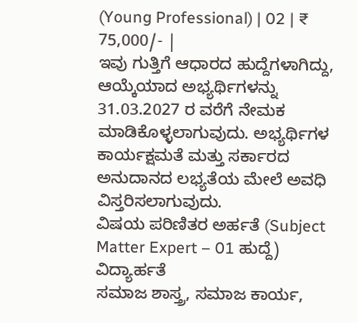(Young Professional) | 02 | ₹ 75,000/- |
ಇವು ಗುತ್ತಿಗೆ ಆಧಾರದ ಹುದ್ದೆಗಳಾಗಿದ್ದು, ಆಯ್ಕೆಯಾದ ಅಭ್ಯರ್ಥಿಗಳನ್ನು 31.03.2027 ರ ವರೆಗೆ ನೇಮಕ ಮಾಡಿಕೊಳ್ಳಲಾಗುವುದು. ಅಭ್ಯರ್ಥಿಗಳ ಕಾರ್ಯಕ್ಷಮತೆ ಮತ್ತು ಸರ್ಕಾರದ ಅನುದಾನದ ಲಭ್ಯತೆಯ ಮೇಲೆ ಅವಧಿ ವಿಸ್ತರಿಸಲಾಗುವುದು.
ವಿಷಯ ಪರಿಣಿತರ ಅರ್ಹತೆ (Subject Matter Expert – 01 ಹುದ್ದೆ)
ವಿದ್ಯಾರ್ಹತೆ
ಸಮಾಜ ಶಾಸ್ತ್ರ, ಸಮಾಜ ಕಾರ್ಯ,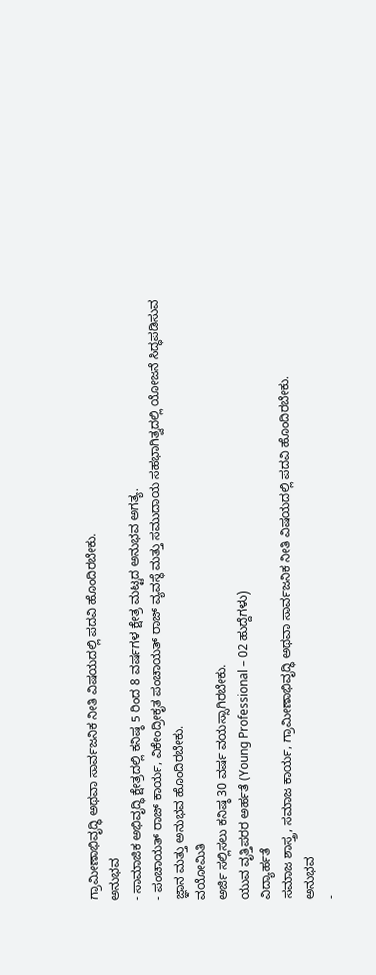ಗ್ರಾಮೀಣಾಭಿವೃದ್ಧಿ ಅಥವಾ ಸಾರ್ವಜನಿಕ ನೀತಿ ವಿಷಯದಲ್ಲಿ ಪದವಿ ಹೊಂದಿರಬೇಕು.
ಅನುಭವ
- ಸಾಮಾಜಿಕ ಅಭಿವೃದ್ಧಿ ಕ್ಷೇತ್ರದಲ್ಲಿ ಕನಿಷ್ಠ 5 ರಿಂದ 8 ವರ್ಷಗಳ ಕ್ಷೇತ್ರ ಮಟ್ಟದ ಅನುಭವ ಅಗತ್ಯ.
- ಪಂಚಾಯತ್ ರಾಜ್ ಕಾರ್ಯ, ವಿಕೇಂದ್ರೀಕೃತ ಪಂಚಾಯತ್ ರಾಜ್ ವ್ಯವಸ್ಥೆ ಮತ್ತು ಸಮುದಾಯ ಸಹಭಾಗಿತ್ವದಲ್ಲಿ ಯೋಜನೆ ಸಿದ್ಧಪಡಿಸುವ ಜ್ಞಾನ ಮತ್ತು ಅನುಭವ ಹೊಂದಿರಬೇಕು.
ವಯೋಮಿತಿ
ಅರ್ಜಿ ಸಲ್ಲಿಸಲು ಕನಿಷ್ಠ 30 ವರ್ಷ ವಯಸ್ಸಾಗಿರಬೇಕು.
ಯುವ ವೃತ್ತಿಪರರ ಅರ್ಹತೆ (Young Professional – 02 ಹುದ್ದೆಗಳು)
ವಿದ್ಯಾರ್ಹತೆ
ಸಮಾಜ ಶಾಸ್ತ್ರ, ಸಮಾಜ ಕಾರ್ಯ, ಗ್ರಾಮೀಣಾಭಿವೃದ್ಧಿ ಅಥವಾ ಸಾರ್ವಜನಿಕ ನೀತಿ ವಿಷಯದಲ್ಲಿ ಪದವಿ ಹೊಂದಿರಬೇಕು.
ಅನುಭವ
-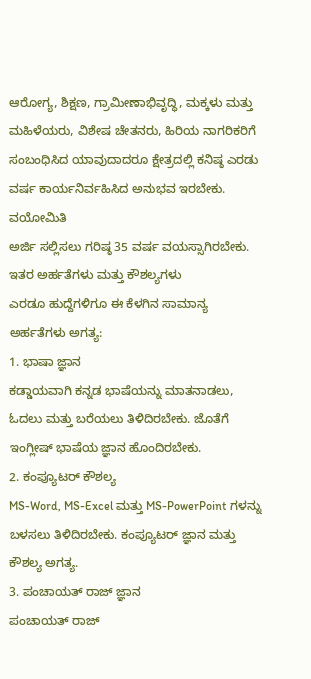ಆರೋಗ್ಯ, ಶಿಕ್ಷಣ, ಗ್ರಾಮೀಣಾಭಿವೃದ್ಧಿ, ಮಕ್ಕಳು ಮತ್ತು ಮಹಿಳೆಯರು, ವಿಶೇಷ ಚೇತನರು, ಹಿರಿಯ ನಾಗರಿಕರಿಗೆ ಸಂಬಂಧಿಸಿದ ಯಾವುದಾದರೂ ಕ್ಷೇತ್ರದಲ್ಲಿ ಕನಿಷ್ಠ ಎರಡು ವರ್ಷ ಕಾರ್ಯನಿರ್ವಹಿಸಿದ ಅನುಭವ ಇರಬೇಕು.
ವಯೋಮಿತಿ
ಅರ್ಜಿ ಸಲ್ಲಿಸಲು ಗರಿಷ್ಠ 35 ವರ್ಷ ವಯಸ್ಸಾಗಿರಬೇಕು.
ಇತರ ಅರ್ಹತೆಗಳು ಮತ್ತು ಕೌಶಲ್ಯಗಳು
ಎರಡೂ ಹುದ್ದೆಗಳಿಗೂ ಈ ಕೆಳಗಿನ ಸಾಮಾನ್ಯ ಅರ್ಹತೆಗಳು ಅಗತ್ಯ:
1. ಭಾಷಾ ಜ್ಞಾನ
ಕಡ್ಡಾಯವಾಗಿ ಕನ್ನಡ ಭಾಷೆಯನ್ನು ಮಾತನಾಡಲು, ಓದಲು ಮತ್ತು ಬರೆಯಲು ತಿಳಿದಿರಬೇಕು. ಜೊತೆಗೆ ಇಂಗ್ಲೀಷ್ ಭಾಷೆಯ ಜ್ಞಾನ ಹೊಂದಿರಬೇಕು.
2. ಕಂಪ್ಯೂಟರ್ ಕೌಶಲ್ಯ
MS-Word, MS-Excel ಮತ್ತು MS-PowerPoint ಗಳನ್ನು ಬಳಸಲು ತಿಳಿದಿರಬೇಕು. ಕಂಪ್ಯೂಟರ್ ಜ್ಞಾನ ಮತ್ತು ಕೌಶಲ್ಯ ಅಗತ್ಯ.
3. ಪಂಚಾಯತ್ ರಾಜ್ ಜ್ಞಾನ
ಪಂಚಾಯತ್ ರಾಜ್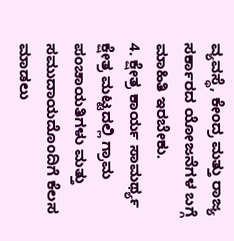ವ್ಯವಸ್ಥೆ, ಕೇಂದ್ರ ಮತ್ತು ರಾಜ್ಯ ಸರ್ಕಾರದ ಯೋಜನೆಗಳ ಬಗ್ಗೆ ಮಾಹಿತಿ ಇರಬೇಕು.
4. ಕ್ಷೇತ್ರ ಕಾರ್ಯ ಸಾಮರ್ಥ್ಯ
ಕ್ಷೇತ್ರ ಮಟ್ಟದಲ್ಲಿ ಗ್ರಾಮ ಪಂಚಾಯತಿಗಳು ಮತ್ತು ಸಮುದಾಯದೊಂದಿಗೆ ಕೆಲಸ ಮಾಡಲು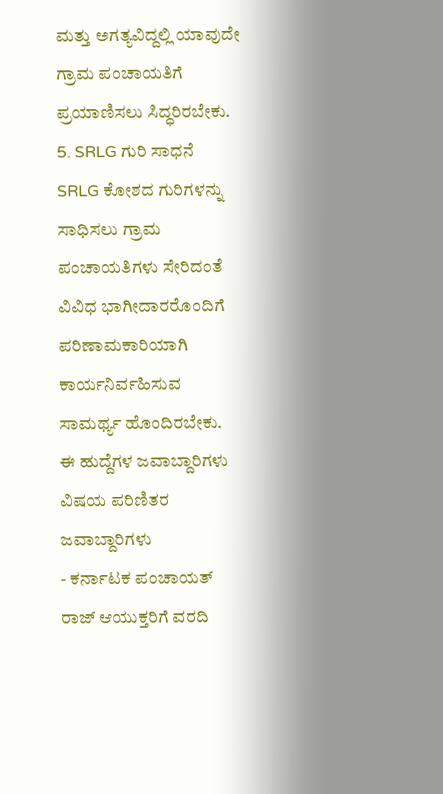ಮತ್ತು ಅಗತ್ಯವಿದ್ದಲ್ಲಿ ಯಾವುದೇ ಗ್ರಾಮ ಪಂಚಾಯತಿಗೆ ಪ್ರಯಾಣಿಸಲು ಸಿದ್ಧರಿರಬೇಕು.
5. SRLG ಗುರಿ ಸಾಧನೆ
SRLG ಕೋಶದ ಗುರಿಗಳನ್ನು ಸಾಧಿಸಲು ಗ್ರಾಮ ಪಂಚಾಯತಿಗಳು ಸೇರಿದಂತೆ ವಿವಿಧ ಭಾಗೀದಾರರೊಂದಿಗೆ ಪರಿಣಾಮಕಾರಿಯಾಗಿ ಕಾರ್ಯನಿರ್ವಹಿಸುವ ಸಾಮರ್ಥ್ಯ ಹೊಂದಿರಬೇಕು.
ಈ ಹುದ್ದೆಗಳ ಜವಾಬ್ದಾರಿಗಳು
ವಿಷಯ ಪರಿಣಿತರ ಜವಾಬ್ದಾರಿಗಳು
- ಕರ್ನಾಟಕ ಪಂಚಾಯತ್ ರಾಜ್ ಆಯುಕ್ತರಿಗೆ ವರದಿ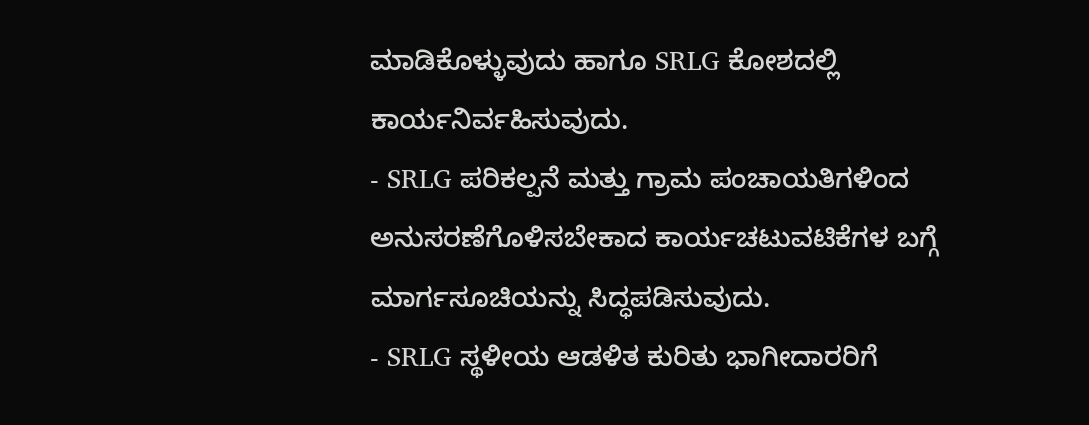ಮಾಡಿಕೊಳ್ಳುವುದು ಹಾಗೂ SRLG ಕೋಶದಲ್ಲಿ ಕಾರ್ಯನಿರ್ವಹಿಸುವುದು.
- SRLG ಪರಿಕಲ್ಪನೆ ಮತ್ತು ಗ್ರಾಮ ಪಂಚಾಯತಿಗಳಿಂದ ಅನುಸರಣೆಗೊಳಿಸಬೇಕಾದ ಕಾರ್ಯಚಟುವಟಿಕೆಗಳ ಬಗ್ಗೆ ಮಾರ್ಗಸೂಚಿಯನ್ನು ಸಿದ್ಧಪಡಿಸುವುದು.
- SRLG ಸ್ಥಳೀಯ ಆಡಳಿತ ಕುರಿತು ಭಾಗೀದಾರರಿಗೆ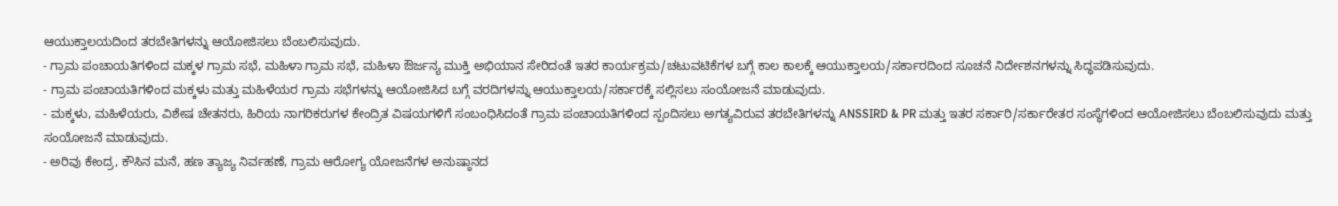ಆಯುಕ್ತಾಲಯದಿಂದ ತರಬೇತಿಗಳನ್ನು ಆಯೋಜಿಸಲು ಬೆಂಬಲಿಸುವುದು.
- ಗ್ರಾಮ ಪಂಚಾಯತಿಗಳಿಂದ ಮಕ್ಕಳ ಗ್ರಾಮ ಸಭೆ, ಮಹಿಳಾ ಗ್ರಾಮ ಸಭೆ, ಮಹಿಳಾ ಔರ್ಜನ್ಯ ಮುಕ್ತಿ ಅಭಿಯಾನ ಸೇರಿದಂತೆ ಇತರ ಕಾರ್ಯಕ್ರಮ/ಚಟುವಟಿಕೆಗಳ ಬಗ್ಗೆ ಕಾಲ ಕಾಲಕ್ಕೆ ಆಯುಕ್ತಾಲಯ/ಸರ್ಕಾರದಿಂದ ಸೂಚನೆ ನಿರ್ದೇಶನಗಳನ್ನು ಸಿದ್ಧಪಡಿಸುವುದು.
- ಗ್ರಾಮ ಪಂಚಾಯತಿಗಳಿಂದ ಮಕ್ಕಳು ಮತ್ತು ಮಹಿಳೆಯರ ಗ್ರಾಮ ಸಭೆಗಳನ್ನು ಆಯೋಜಿಸಿದ ಬಗ್ಗೆ ವರದಿಗಳನ್ನು ಆಯುಕ್ತಾಲಯ/ಸರ್ಕಾರಕ್ಕೆ ಸಲ್ಲಿಸಲು ಸಂಯೋಜನೆ ಮಾಡುವುದು.
- ಮಕ್ಕಳು, ಮಹಿಳೆಯರು, ವಿಶೇಷ ಚೇತನರು, ಹಿರಿಯ ನಾಗರಿಕರುಗಳ ಕೇಂದ್ರಿತ ವಿಷಯಗಳಿಗೆ ಸಂಬಂಧಿಸಿದಂತೆ ಗ್ರಾಮ ಪಂಚಾಯತಿಗಳಿಂದ ಸ್ಪಂದಿಸಲು ಅಗತ್ಯವಿರುವ ತರಬೇತಿಗಳನ್ನು ANSSIRD & PR ಮತ್ತು ಇತರ ಸರ್ಕಾರಿ/ಸರ್ಕಾರೇತರ ಸಂಸ್ಥೆಗಳಿಂದ ಆಯೋಜಿಸಲು ಬೆಂಬಲಿಸುವುದು ಮತ್ತು ಸಂಯೋಜನೆ ಮಾಡುವುದು.
- ಅರಿವು ಕೇಂದ್ರ, ಕೌಸಿನ ಮನೆ, ಹಣ ತ್ಯಾಜ್ಯ ನಿರ್ವಹಣೆ, ಗ್ರಾಮ ಆರೋಗ್ಯ ಯೋಜನೆಗಳ ಅನುಷ್ಠಾನದ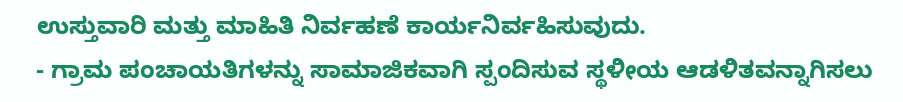ಉಸ್ತುವಾರಿ ಮತ್ತು ಮಾಹಿತಿ ನಿರ್ವಹಣೆ ಕಾರ್ಯನಿರ್ವಹಿಸುವುದು.
- ಗ್ರಾಮ ಪಂಚಾಯತಿಗಳನ್ನು ಸಾಮಾಜಿಕವಾಗಿ ಸ್ಪಂದಿಸುವ ಸ್ಥಳೀಯ ಆಡಳಿತವನ್ನಾಗಿಸಲು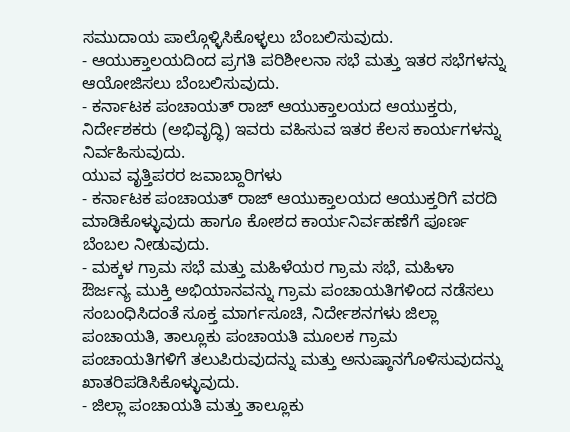ಸಮುದಾಯ ಪಾಲ್ಗೊಳ್ಳಿಸಿಕೊಳ್ಳಲು ಬೆಂಬಲಿಸುವುದು.
- ಆಯುಕ್ತಾಲಯದಿಂದ ಪ್ರಗತಿ ಪರಿಶೀಲನಾ ಸಭೆ ಮತ್ತು ಇತರ ಸಭೆಗಳನ್ನು ಆಯೋಜಿಸಲು ಬೆಂಬಲಿಸುವುದು.
- ಕರ್ನಾಟಕ ಪಂಚಾಯತ್ ರಾಜ್ ಆಯುಕ್ತಾಲಯದ ಆಯುಕ್ತರು, ನಿರ್ದೇಶಕರು (ಅಭಿವೃದ್ಧಿ) ಇವರು ವಹಿಸುವ ಇತರ ಕೆಲಸ ಕಾರ್ಯಗಳನ್ನು ನಿರ್ವಹಿಸುವುದು.
ಯುವ ವೃತ್ತಿಪರರ ಜವಾಬ್ದಾರಿಗಳು
- ಕರ್ನಾಟಕ ಪಂಚಾಯತ್ ರಾಜ್ ಆಯುಕ್ತಾಲಯದ ಆಯುಕ್ತರಿಗೆ ವರದಿ ಮಾಡಿಕೊಳ್ಳುವುದು ಹಾಗೂ ಕೋಶದ ಕಾರ್ಯನಿರ್ವಹಣೆಗೆ ಪೂರ್ಣ ಬೆಂಬಲ ನೀಡುವುದು.
- ಮಕ್ಕಳ ಗ್ರಾಮ ಸಭೆ ಮತ್ತು ಮಹಿಳೆಯರ ಗ್ರಾಮ ಸಭೆ, ಮಹಿಳಾ ಔರ್ಜನ್ಯ ಮುಕ್ತಿ ಅಭಿಯಾನವನ್ನು ಗ್ರಾಮ ಪಂಚಾಯತಿಗಳಿಂದ ನಡೆಸಲು ಸಂಬಂಧಿಸಿದಂತೆ ಸೂಕ್ತ ಮಾರ್ಗಸೂಚಿ, ನಿರ್ದೇಶನಗಳು ಜಿಲ್ಲಾ ಪಂಚಾಯತಿ, ತಾಲ್ಲೂಕು ಪಂಚಾಯತಿ ಮೂಲಕ ಗ್ರಾಮ ಪಂಚಾಯತಿಗಳಿಗೆ ತಲುಪಿರುವುದನ್ನು ಮತ್ತು ಅನುಷ್ಠಾನಗೊಳಿಸುವುದನ್ನು ಖಾತರಿಪಡಿಸಿಕೊಳ್ಳುವುದು.
- ಜಿಲ್ಲಾ ಪಂಚಾಯತಿ ಮತ್ತು ತಾಲ್ಲೂಕು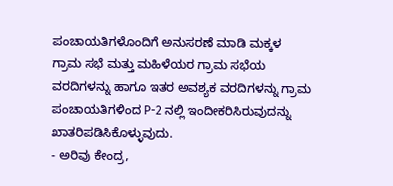ಪಂಚಾಯತಿಗಳೊಂದಿಗೆ ಅನುಸರಣೆ ಮಾಡಿ ಮಕ್ಕಳ ಗ್ರಾಮ ಸಭೆ ಮತ್ತು ಮಹಿಳೆಯರ ಗ್ರಾಮ ಸಭೆಯ ವರದಿಗಳನ್ನು ಹಾಗೂ ಇತರ ಅವಶ್ಯಕ ವರದಿಗಳನ್ನು ಗ್ರಾಮ ಪಂಚಾಯತಿಗಳಿಂದ P-2 ನಲ್ಲಿ ಇಂದೀಕರಿಸಿರುವುದನ್ನು ಖಾತರಿಪಡಿಸಿಕೊಳ್ಳುವುದು.
- ಅರಿವು ಕೇಂದ್ರ,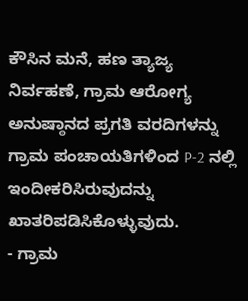ಕೌಸಿನ ಮನೆ, ಹಣ ತ್ಯಾಜ್ಯ ನಿರ್ವಹಣೆ, ಗ್ರಾಮ ಆರೋಗ್ಯ ಅನುಷ್ಠಾನದ ಪ್ರಗತಿ ವರದಿಗಳನ್ನು ಗ್ರಾಮ ಪಂಚಾಯತಿಗಳಿಂದ P-2 ನಲ್ಲಿ ಇಂದೀಕರಿಸಿರುವುದನ್ನು ಖಾತರಿಪಡಿಸಿಕೊಳ್ಳುವುದು.
- ಗ್ರಾಮ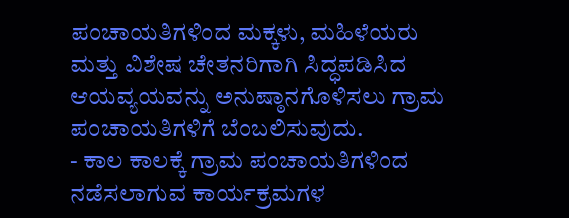ಪಂಚಾಯತಿಗಳಿಂದ ಮಕ್ಕಳು, ಮಹಿಳೆಯರು ಮತ್ತು ವಿಶೇಷ ಚೇತನರಿಗಾಗಿ ಸಿದ್ಧಪಡಿಸಿದ ಆಯವ್ಯಯವನ್ನು ಅನುಷ್ಠಾನಗೊಳಿಸಲು ಗ್ರಾಮ ಪಂಚಾಯತಿಗಳಿಗೆ ಬೆಂಬಲಿಸುವುದು.
- ಕಾಲ ಕಾಲಕ್ಕೆ ಗ್ರಾಮ ಪಂಚಾಯತಿಗಳಿಂದ ನಡೆಸಲಾಗುವ ಕಾರ್ಯಕ್ರಮಗಳ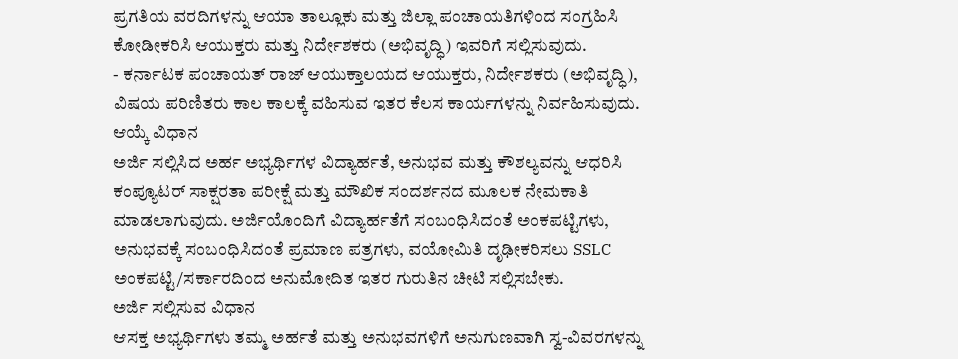ಪ್ರಗತಿಯ ವರದಿಗಳನ್ನು ಆಯಾ ತಾಲ್ಲೂಕು ಮತ್ತು ಜಿಲ್ಲಾ ಪಂಚಾಯತಿಗಳಿಂದ ಸಂಗ್ರಹಿಸಿ ಕೋಡೀಕರಿಸಿ ಆಯುಕ್ತರು ಮತ್ತು ನಿರ್ದೇಶಕರು (ಅಭಿವೃದ್ಧಿ) ಇವರಿಗೆ ಸಲ್ಲಿಸುವುದು.
- ಕರ್ನಾಟಕ ಪಂಚಾಯತ್ ರಾಜ್ ಆಯುಕ್ತಾಲಯದ ಆಯುಕ್ತರು, ನಿರ್ದೇಶಕರು (ಅಭಿವೃದ್ಧಿ), ವಿಷಯ ಪರಿಣಿತರು ಕಾಲ ಕಾಲಕ್ಕೆ ವಹಿಸುವ ಇತರ ಕೆಲಸ ಕಾರ್ಯಗಳನ್ನು ನಿರ್ವಹಿಸುವುದು.
ಆಯ್ಕೆ ವಿಧಾನ
ಅರ್ಜಿ ಸಲ್ಲಿಸಿದ ಅರ್ಹ ಅಭ್ಯರ್ಥಿಗಳ ವಿದ್ಯಾರ್ಹತೆ, ಅನುಭವ ಮತ್ತು ಕೌಶಲ್ಯವನ್ನು ಆಧರಿಸಿ ಕಂಪ್ಯೂಟರ್ ಸಾಕ್ಷರತಾ ಪರೀಕ್ಷೆ ಮತ್ತು ಮೌಖಿಕ ಸಂದರ್ಶನದ ಮೂಲಕ ನೇಮಕಾತಿ ಮಾಡಲಾಗುವುದು. ಅರ್ಜಿಯೊಂದಿಗೆ ವಿದ್ಯಾರ್ಹತೆಗೆ ಸಂಬಂಧಿಸಿದಂತೆ ಅಂಕಪಟ್ಟಿಗಳು, ಅನುಭವಕ್ಕೆ ಸಂಬಂಧಿಸಿದಂತೆ ಪ್ರಮಾಣ ಪತ್ರಗಳು, ವಯೋಮಿತಿ ದೃಢೀಕರಿಸಲು SSLC ಅಂಕಪಟ್ಟಿ/ಸರ್ಕಾರದಿಂದ ಅನುಮೋದಿತ ಇತರ ಗುರುತಿನ ಚೀಟಿ ಸಲ್ಲಿಸಬೇಕು.
ಅರ್ಜಿ ಸಲ್ಲಿಸುವ ವಿಧಾನ
ಆಸಕ್ತ ಅಭ್ಯರ್ಥಿಗಳು ತಮ್ಮ ಅರ್ಹತೆ ಮತ್ತು ಅನುಭವಗಳಿಗೆ ಅನುಗುಣವಾಗಿ ಸ್ವ-ವಿವರಗಳನ್ನು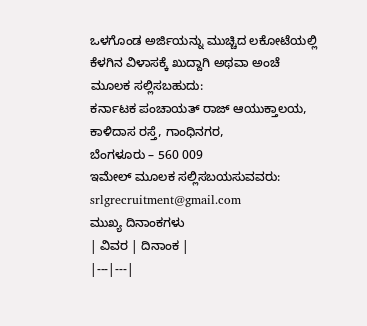ಒಳಗೊಂಡ ಅರ್ಜಿಯನ್ನು ಮುಚ್ಚಿದ ಲಕೋಟೆಯಲ್ಲಿ ಕೆಳಗಿನ ವಿಳಾಸಕ್ಕೆ ಖುದ್ದಾಗಿ ಅಥವಾ ಅಂಚೆ ಮೂಲಕ ಸಲ್ಲಿಸಬಹುದು:
ಕರ್ನಾಟಕ ಪಂಚಾಯತ್ ರಾಜ್ ಆಯುಕ್ತಾಲಯ,
ಕಾಳಿದಾಸ ರಸ್ತೆ, ಗಾಂಧಿನಗರ,
ಬೆಂಗಳೂರು – 560 009
ಇಮೇಲ್ ಮೂಲಕ ಸಲ್ಲಿಸಬಯಸುವವರು: srlgrecruitment@gmail.com
ಮುಖ್ಯ ದಿನಾಂಕಗಳು
| ವಿವರ | ದಿನಾಂಕ |
|---|---|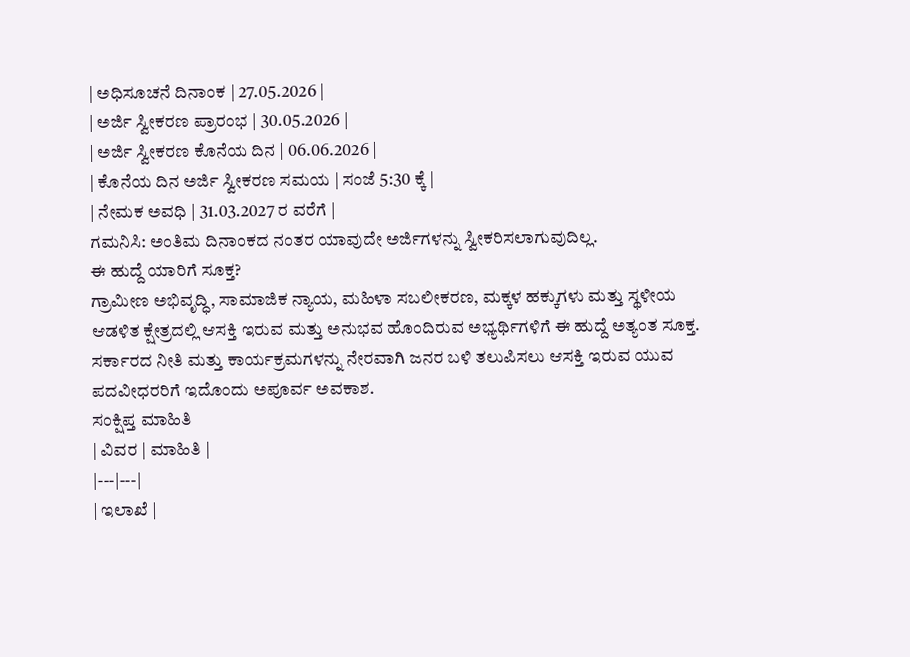| ಅಧಿಸೂಚನೆ ದಿನಾಂಕ | 27.05.2026 |
| ಅರ್ಜಿ ಸ್ವೀಕರಣ ಪ್ರಾರಂಭ | 30.05.2026 |
| ಅರ್ಜಿ ಸ್ವೀಕರಣ ಕೊನೆಯ ದಿನ | 06.06.2026 |
| ಕೊನೆಯ ದಿನ ಅರ್ಜಿ ಸ್ವೀಕರಣ ಸಮಯ | ಸಂಜೆ 5:30 ಕ್ಕೆ |
| ನೇಮಕ ಅವಧಿ | 31.03.2027 ರ ವರೆಗೆ |
ಗಮನಿಸಿ: ಅಂತಿಮ ದಿನಾಂಕದ ನಂತರ ಯಾವುದೇ ಅರ್ಜಿಗಳನ್ನು ಸ್ವೀಕರಿಸಲಾಗುವುದಿಲ್ಲ.
ಈ ಹುದ್ದೆ ಯಾರಿಗೆ ಸೂಕ್ತ?
ಗ್ರಾಮೀಣ ಅಭಿವೃದ್ಧಿ, ಸಾಮಾಜಿಕ ನ್ಯಾಯ, ಮಹಿಳಾ ಸಬಲೀಕರಣ, ಮಕ್ಕಳ ಹಕ್ಕುಗಳು ಮತ್ತು ಸ್ಥಳೀಯ ಆಡಳಿತ ಕ್ಷೇತ್ರದಲ್ಲಿ ಆಸಕ್ತಿ ಇರುವ ಮತ್ತು ಅನುಭವ ಹೊಂದಿರುವ ಅಭ್ಯರ್ಥಿಗಳಿಗೆ ಈ ಹುದ್ದೆ ಅತ್ಯಂತ ಸೂಕ್ತ. ಸರ್ಕಾರದ ನೀತಿ ಮತ್ತು ಕಾರ್ಯಕ್ರಮಗಳನ್ನು ನೇರವಾಗಿ ಜನರ ಬಳಿ ತಲುಪಿಸಲು ಆಸಕ್ತಿ ಇರುವ ಯುವ ಪದವೀಧರರಿಗೆ ಇದೊಂದು ಅಪೂರ್ವ ಅವಕಾಶ.
ಸಂಕ್ಷಿಪ್ತ ಮಾಹಿತಿ
| ವಿವರ | ಮಾಹಿತಿ |
|---|---|
| ಇಲಾಖೆ |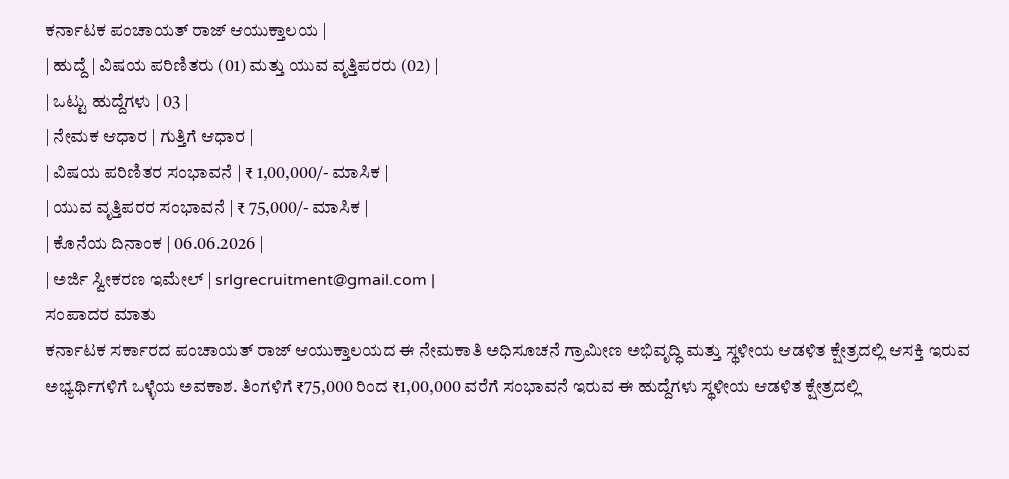ಕರ್ನಾಟಕ ಪಂಚಾಯತ್ ರಾಜ್ ಆಯುಕ್ತಾಲಯ |
| ಹುದ್ದೆ | ವಿಷಯ ಪರಿಣಿತರು (01) ಮತ್ತು ಯುವ ವೃತ್ತಿಪರರು (02) |
| ಒಟ್ಟು ಹುದ್ದೆಗಳು | 03 |
| ನೇಮಕ ಆಧಾರ | ಗುತ್ತಿಗೆ ಆಧಾರ |
| ವಿಷಯ ಪರಿಣಿತರ ಸಂಭಾವನೆ | ₹ 1,00,000/- ಮಾಸಿಕ |
| ಯುವ ವೃತ್ತಿಪರರ ಸಂಭಾವನೆ | ₹ 75,000/- ಮಾಸಿಕ |
| ಕೊನೆಯ ದಿನಾಂಕ | 06.06.2026 |
| ಅರ್ಜಿ ಸ್ವೀಕರಣ ಇಮೇಲ್ | srlgrecruitment@gmail.com |
ಸಂಪಾದರ ಮಾತು
ಕರ್ನಾಟಕ ಸರ್ಕಾರದ ಪಂಚಾಯತ್ ರಾಜ್ ಆಯುಕ್ತಾಲಯದ ಈ ನೇಮಕಾತಿ ಅಧಿಸೂಚನೆ ಗ್ರಾಮೀಣ ಅಭಿವೃದ್ಧಿ ಮತ್ತು ಸ್ಥಳೀಯ ಆಡಳಿತ ಕ್ಷೇತ್ರದಲ್ಲಿ ಆಸಕ್ತಿ ಇರುವ ಅಭ್ಯರ್ಥಿಗಳಿಗೆ ಒಳ್ಳೆಯ ಅವಕಾಶ. ತಿಂಗಳಿಗೆ ₹75,000 ರಿಂದ ₹1,00,000 ವರೆಗೆ ಸಂಭಾವನೆ ಇರುವ ಈ ಹುದ್ದೆಗಳು ಸ್ಥಳೀಯ ಆಡಳಿತ ಕ್ಷೇತ್ರದಲ್ಲಿ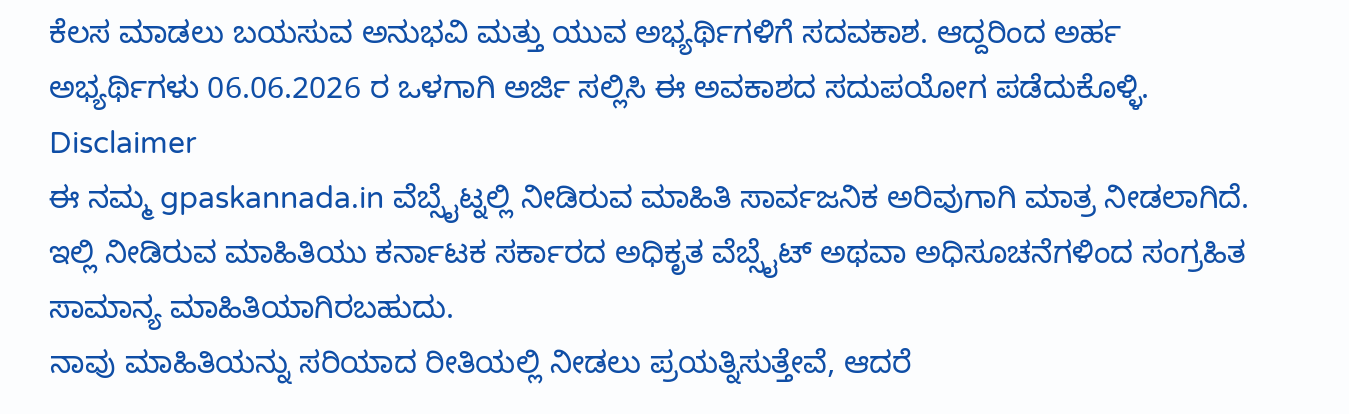ಕೆಲಸ ಮಾಡಲು ಬಯಸುವ ಅನುಭವಿ ಮತ್ತು ಯುವ ಅಭ್ಯರ್ಥಿಗಳಿಗೆ ಸದವಕಾಶ. ಆದ್ದರಿಂದ ಅರ್ಹ ಅಭ್ಯರ್ಥಿಗಳು 06.06.2026 ರ ಒಳಗಾಗಿ ಅರ್ಜಿ ಸಲ್ಲಿಸಿ ಈ ಅವಕಾಶದ ಸದುಪಯೋಗ ಪಡೆದುಕೊಳ್ಳಿ.
Disclaimer
ಈ ನಮ್ಮ gpaskannada.in ವೆಬ್ಸೈಟ್ನಲ್ಲಿ ನೀಡಿರುವ ಮಾಹಿತಿ ಸಾರ್ವಜನಿಕ ಅರಿವುಗಾಗಿ ಮಾತ್ರ ನೀಡಲಾಗಿದೆ. ಇಲ್ಲಿ ನೀಡಿರುವ ಮಾಹಿತಿಯು ಕರ್ನಾಟಕ ಸರ್ಕಾರದ ಅಧಿಕೃತ ವೆಬ್ಸೈಟ್ ಅಥವಾ ಅಧಿಸೂಚನೆಗಳಿಂದ ಸಂಗ್ರಹಿತ ಸಾಮಾನ್ಯ ಮಾಹಿತಿಯಾಗಿರಬಹುದು.
ನಾವು ಮಾಹಿತಿಯನ್ನು ಸರಿಯಾದ ರೀತಿಯಲ್ಲಿ ನೀಡಲು ಪ್ರಯತ್ನಿಸುತ್ತೇವೆ, ಆದರೆ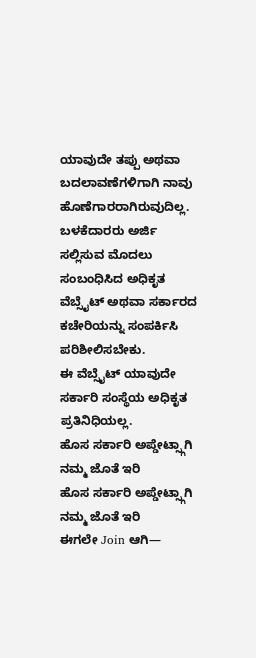ಯಾವುದೇ ತಪ್ಪು ಅಥವಾ ಬದಲಾವಣೆಗಳಿಗಾಗಿ ನಾವು ಹೊಣೆಗಾರರಾಗಿರುವುದಿಲ್ಲ. ಬಳಕೆದಾರರು ಅರ್ಜಿ ಸಲ್ಲಿಸುವ ಮೊದಲು ಸಂಬಂಧಿಸಿದ ಅಧಿಕೃತ ವೆಬ್ಸೈಟ್ ಅಥವಾ ಸರ್ಕಾರದ ಕಚೇರಿಯನ್ನು ಸಂಪರ್ಕಿಸಿ ಪರಿಶೀಲಿಸಬೇಕು.
ಈ ವೆಬ್ಸೈಟ್ ಯಾವುದೇ ಸರ್ಕಾರಿ ಸಂಸ್ಥೆಯ ಅಧಿಕೃತ ಪ್ರತಿನಿಧಿಯಲ್ಲ.
ಹೊಸ ಸರ್ಕಾರಿ ಅಪ್ಡೇಟ್ಸ್ಗಾಗಿ ನಮ್ಮ ಜೊತೆ ಇರಿ
ಹೊಸ ಸರ್ಕಾರಿ ಅಪ್ಡೇಟ್ಸ್ಗಾಗಿ ನಮ್ಮ ಜೊತೆ ಇರಿ
ಈಗಲೇ Join ಆಗಿ—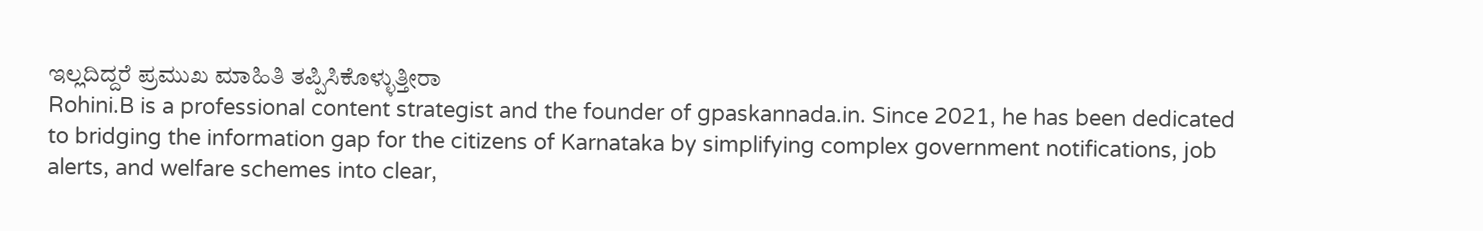ಇಲ್ಲದಿದ್ದರೆ ಪ್ರಮುಖ ಮಾಹಿತಿ ತಪ್ಪಿಸಿಕೊಳ್ಳುತ್ತೀರಾ
Rohini.B is a professional content strategist and the founder of gpaskannada.in. Since 2021, he has been dedicated to bridging the information gap for the citizens of Karnataka by simplifying complex government notifications, job alerts, and welfare schemes into clear,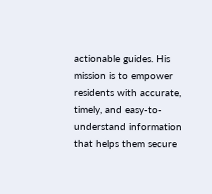actionable guides. His mission is to empower residents with accurate, timely, and easy-to-understand information that helps them secure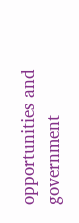opportunities and government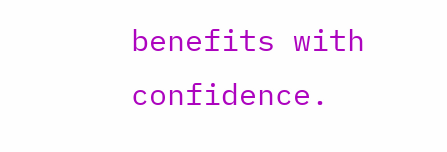benefits with confidence.